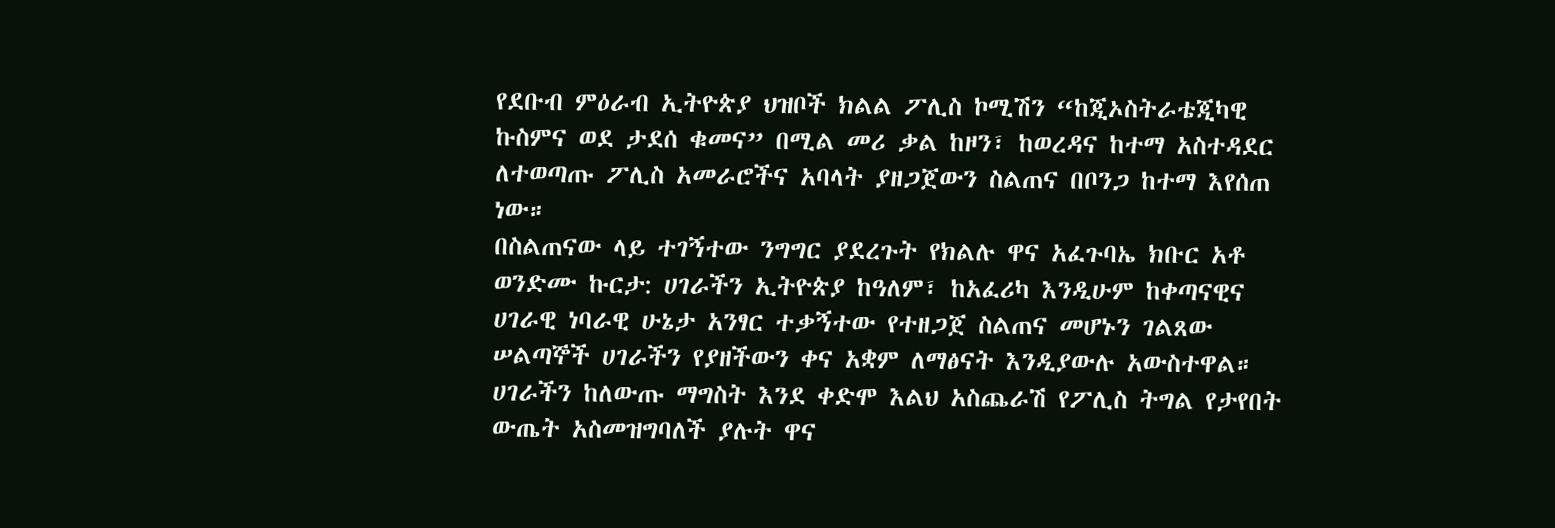የደቡብ ምዕራብ ኢትዮጵያ ህዝቦች ክልል ፖሊስ ኮሚሽን “ከጂኦስትራቴጂካዊ ኩስምና ወደ ታደሰ ቁመና” በሚል መሪ ቃል ከዞን፣ ከወረዳና ከተማ አስተዳደር ለተወጣጡ ፖሊስ አመራሮችና አባላት ያዘጋጀውን ስልጠና በቦንጋ ከተማ እየሰጠ ነው።
በስልጠናው ላይ ተገኝተው ንግግር ያደረጉት የክልሉ ዋና አፈጉባኤ ክቡር አቶ ወንድሙ ኩርታ: ሀገራችን ኢትዮጵያ ከዓለም፣ ከአፈሪካ እንዲሁም ከቀጣናዊና ሀገራዊ ነባራዊ ሁኔታ አንፃር ተቃኝተው የተዘጋጀ ስልጠና መሆኑን ገልጸው ሠልጣኞች ሀገራችን የያዘችውን ቀና አቋም ለማፅናት እንዲያውሉ አውስተዋል።
ሀገራችን ከለውጡ ማግስት እንደ ቀድሞ እልህ አስጨራሽ የፖሊስ ትግል የታየበት ውጤት አስመዝግባለች ያሉት ዋና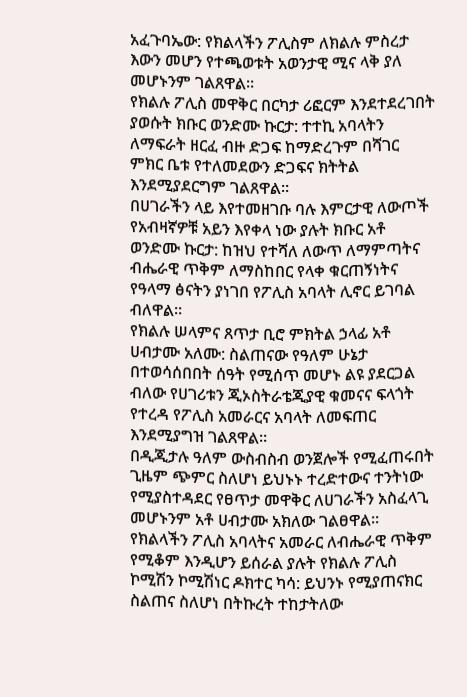አፈጉባኤው: የክልላችን ፖሊስም ለክልሉ ምስረታ እውን መሆን የተጫወቱት አወንታዊ ሚና ላቅ ያለ መሆኑንም ገልጸዋል።
የክልሉ ፖሊስ መዋቅር በርካታ ሪፎርም እንደተደረገበት ያወሱት ክቡር ወንድሙ ኩርታ: ተተኪ አባላትን ለማፍራት ዘርፈ ብዙ ድጋፍ ከማድረጉም በሻገር ምክር ቤቱ የተለመደውን ድጋፍና ክትትል እንደሚያደርግም ገልጸዋል።
በሀገራችን ላይ እየተመዘገቡ ባሉ እምርታዊ ለውጦች የአብዛኛዎቹ አይን እየቀላ ነው ያሉት ክቡር አቶ ወንድሙ ኩርታ: ከዝህ የተሻለ ለውጥ ለማምጣትና ብሔራዊ ጥቅም ለማስከበር የላቀ ቁርጠኝነትና የዓላማ ፅናትን ያነገበ የፖሊስ አባላት ሊኖር ይገባል ብለዋል።
የክልሉ ሠላምና ጸጥታ ቢሮ ምክትል ኃላፊ አቶ ሀብታሙ አለሙ: ስልጠናው የዓለም ሁኔታ በተወሳሰበበት ሰዓት የሚሰጥ መሆኑ ልዩ ያደርጋል ብለው የሀገሪቱን ጂኦስትራቴጂያዊ ቁመናና ፍላጎት የተረዳ የፖሊስ አመራርና አባላት ለመፍጠር እንደሚያግዝ ገልጸዋል።
በዲጂታሉ ዓለም ውስብስብ ወንጀሎች የሚፈጠሩበት ጊዜም ጭምር ስለሆነ ይህኑኑ ተረድተውና ተንትነው የሚያስተዳደር የፀጥታ መዋቅር ለሀገራችን አስፈላጊ መሆኑንም አቶ ሀብታሙ አክለው ገልፀዋል።
የክልላችን ፖሊስ አባላትና አመራር ለብሔራዊ ጥቅም የሚቆም እንዲሆን ይሰራል ያሉት የክልሉ ፖሊስ ኮሚሽን ኮሚሽነር ዶክተር ካሳ: ይህንኑ የሚያጠናክር ስልጠና ስለሆነ በትኩረት ተከታትለው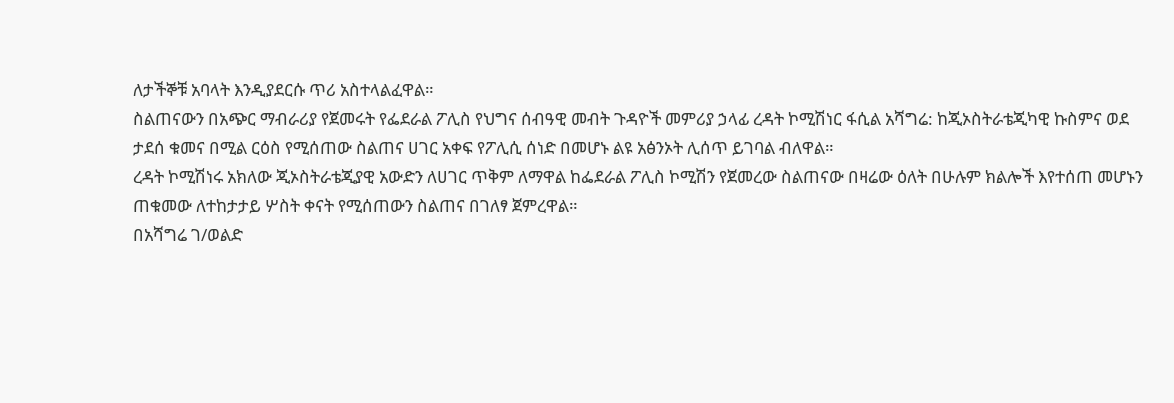ለታችኞቹ አባላት እንዲያደርሱ ጥሪ አስተላልፈዋል።
ስልጠናውን በአጭር ማብራሪያ የጀመሩት የፌደራል ፖሊስ የህግና ሰብዓዊ መብት ጉዳዮች መምሪያ ኃላፊ ረዳት ኮሚሽነር ፋሲል አሻግሬ: ከጂኦስትራቴጂካዊ ኩስምና ወደ ታደሰ ቁመና በሚል ርዕስ የሚሰጠው ስልጠና ሀገር አቀፍ የፖሊሲ ሰነድ በመሆኑ ልዩ አፅንኦት ሊሰጥ ይገባል ብለዋል።
ረዳት ኮሚሽነሩ አክለው ጂኦስትራቴጂያዊ አውድን ለሀገር ጥቅም ለማዋል ከፌደራል ፖሊስ ኮሚሽን የጀመረው ስልጠናው በዛሬው ዕለት በሁሉም ክልሎች እየተሰጠ መሆኑን ጠቁመው ለተከታታይ ሦስት ቀናት የሚሰጠውን ስልጠና በገለፃ ጀምረዋል።
በአሻግሬ ገ/ወልድ